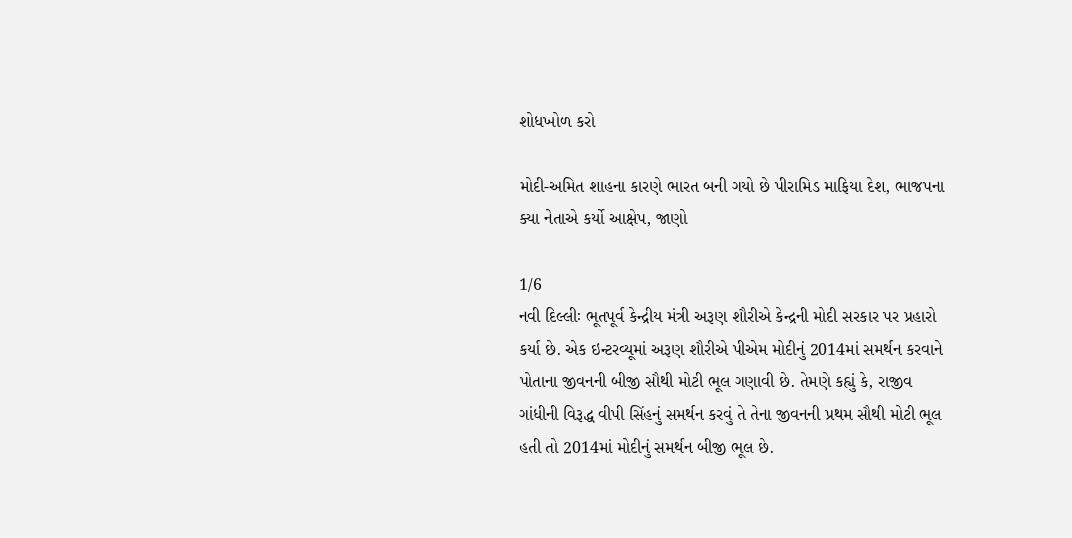શોધખોળ કરો

મોદી-અમિત શાહના કારણે ભારત બની ગયો છે પીરામિડ માફિયા દેશ, ભાજપના ક્યા નેતાએ કર્યો આક્ષેપ, જાણો

1/6
નવી દિલ્લીઃ ભૂતપૂર્વ કેન્‍દ્રીય મંત્રી અરૂણ શૌરીએ કેન્‍દ્રની મોદી સરકાર પર પ્રહારો કર્યા છે. એક ઇન્ટરવ્યૂમાં અરૂણ શૌરીએ પીએમ મોદીનું 2014માં સમર્થન કરવાને પોતાના જીવનની બીજી સૌથી મોટી ભૂલ ગણાવી છે. તેમણે કહ્યું કે, રાજીવ ગાંધીની વિરૂદ્ધ વીપી સિંહનું સમર્થન કરવું તે તેના જીવનની પ્રથમ સૌથી મોટી ભૂલ હતી તો 2014માં મોદીનું સમર્થન બીજી ભૂલ છે.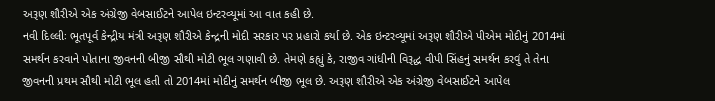અરૂણ શૌરીએ એક અંગ્રેજી વેબસાઈટને આપેલ ઇન્ટરવ્યૂમાં આ વાત કહી છે.
નવી દિલ્લીઃ ભૂતપૂર્વ કેન્‍દ્રીય મંત્રી અરૂણ શૌરીએ કેન્‍દ્રની મોદી સરકાર પર પ્રહારો કર્યા છે. એક ઇન્ટરવ્યૂમાં અરૂણ શૌરીએ પીએમ મોદીનું 2014માં સમર્થન કરવાને પોતાના જીવનની બીજી સૌથી મોટી ભૂલ ગણાવી છે. તેમણે કહ્યું કે, રાજીવ ગાંધીની વિરૂદ્ધ વીપી સિંહનું સમર્થન કરવું તે તેના જીવનની પ્રથમ સૌથી મોટી ભૂલ હતી તો 2014માં મોદીનું સમર્થન બીજી ભૂલ છે. અરૂણ શૌરીએ એક અંગ્રેજી વેબસાઈટને આપેલ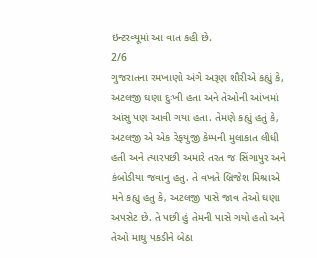ઇન્ટરવ્યૂમાં આ વાત કહી છે.
2/6
ગુજરાતના રમખાણો અંગે અરૂણ શૌરીએ કહ્યું કે, અટલજી ઘણા દુઃખી હતા અને તેઓની આંખમાં આંસુ પણ આવી ગયા હતા. તેમણે કહ્યું હતું કે, અટલજી એ એક રેફયુજી કેમ્‍પની મુલાકાત લીધી હતી અને ત્‍યારપછી અમારે તરત જ સિંગાપુર અને કંબોડીયા જવાનુ હતુ. તે વખતે બ્રિજેશ મિશ્રાએ મને કહ્યુ હતુ કે, અટલજી પાસે જાવ તેઓ ઘણા અપસેટ છે. તે પછી હું તેમની પાસે ગયો હતો અને તેઓ માથુ પકડીને બેઠા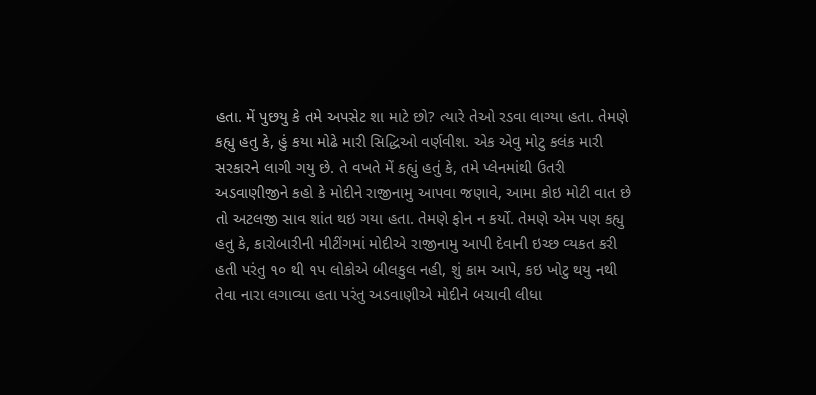હતા. મેં પુછયુ કે તમે અપસેટ શા માટે છો? ત્‍યારે તેઓ રડવા લાગ્‍યા હતા. તેમણે કહ્યુ હતુ કે, હું કયા મોઢે મારી સિદ્ધિઓ વર્ણવીશ. એક એવુ મોટુ કલંક મારી સરકારને લાગી ગયુ છે. તે વખતે મેં કહ્યું હતું કે, તમે પ્‍લેનમાંથી ઉતરી અડવાણીજીને કહો કે મોદીને રાજીનામુ આપવા જણાવે, આમા કોઇ મોટી વાત છે તો અટલજી સાવ શાંત થઇ ગયા હતા. તેમણે ફોન ન કર્યો. તેમણે એમ પણ કહ્યુ હતુ કે, કારોબારીની મીટીંગમાં મોદીએ રાજીનામુ આપી દેવાની ઇચ્‍છ વ્‍યકત કરી હતી પરંતુ ૧૦ થી ૧પ લોકોએ બીલકુલ નહી, શું કામ આપે, કઇ ખોટુ થયુ નથી તેવા નારા લગાવ્‍યા હતા પરંતુ અડવાણીએ મોદીને બચાવી લીધા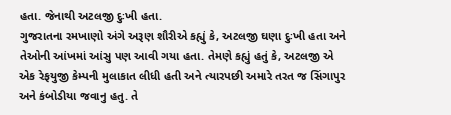હતા. જેનાથી અટલજી દુઃખી હતા.
ગુજરાતના રમખાણો અંગે અરૂણ શૌરીએ કહ્યું કે, અટલજી ઘણા દુઃખી હતા અને તેઓની આંખમાં આંસુ પણ આવી ગયા હતા. તેમણે કહ્યું હતું કે, અટલજી એ એક રેફયુજી કેમ્‍પની મુલાકાત લીધી હતી અને ત્‍યારપછી અમારે તરત જ સિંગાપુર અને કંબોડીયા જવાનુ હતુ. તે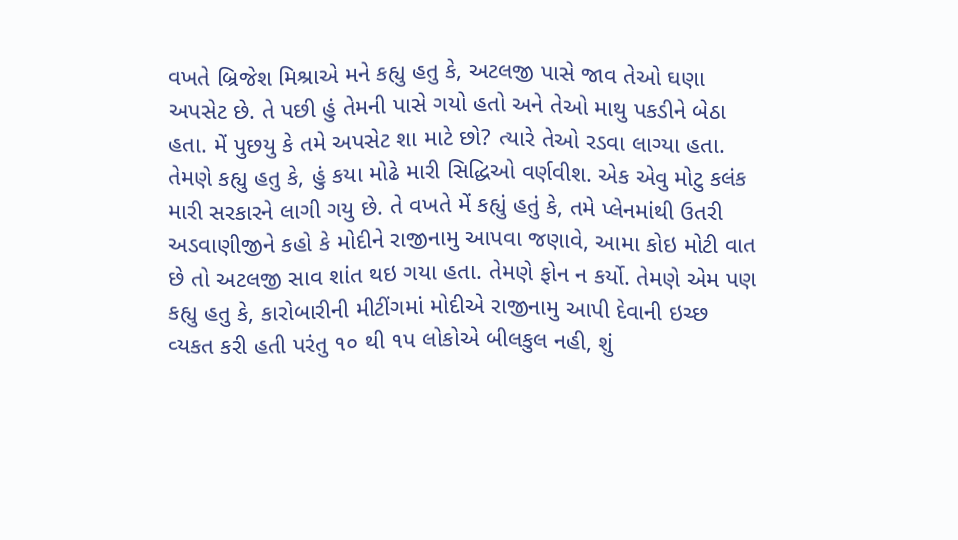વખતે બ્રિજેશ મિશ્રાએ મને કહ્યુ હતુ કે, અટલજી પાસે જાવ તેઓ ઘણા અપસેટ છે. તે પછી હું તેમની પાસે ગયો હતો અને તેઓ માથુ પકડીને બેઠા હતા. મેં પુછયુ કે તમે અપસેટ શા માટે છો? ત્‍યારે તેઓ રડવા લાગ્‍યા હતા. તેમણે કહ્યુ હતુ કે, હું કયા મોઢે મારી સિદ્ધિઓ વર્ણવીશ. એક એવુ મોટુ કલંક મારી સરકારને લાગી ગયુ છે. તે વખતે મેં કહ્યું હતું કે, તમે પ્‍લેનમાંથી ઉતરી અડવાણીજીને કહો કે મોદીને રાજીનામુ આપવા જણાવે, આમા કોઇ મોટી વાત છે તો અટલજી સાવ શાંત થઇ ગયા હતા. તેમણે ફોન ન કર્યો. તેમણે એમ પણ કહ્યુ હતુ કે, કારોબારીની મીટીંગમાં મોદીએ રાજીનામુ આપી દેવાની ઇચ્‍છ વ્‍યકત કરી હતી પરંતુ ૧૦ થી ૧પ લોકોએ બીલકુલ નહી, શું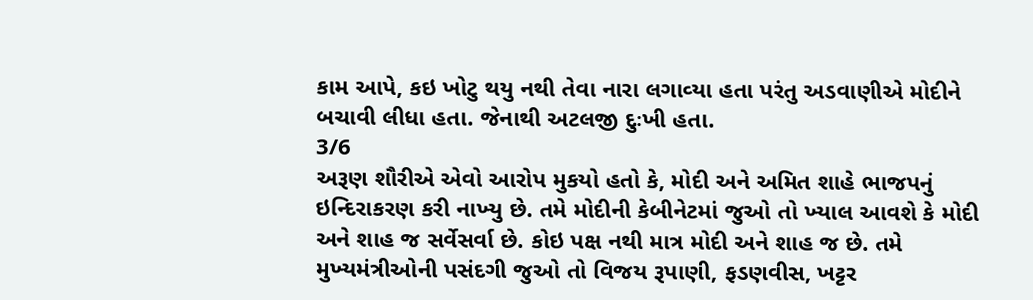કામ આપે, કઇ ખોટુ થયુ નથી તેવા નારા લગાવ્‍યા હતા પરંતુ અડવાણીએ મોદીને બચાવી લીધા હતા. જેનાથી અટલજી દુઃખી હતા.
3/6
અરૂણ શૌરીએ એવો આરોપ મુકયો હતો કે, મોદી અને અમિત શાહે ભાજપનું ઇન્‍દિરાકરણ કરી નાખ્‍યુ છે. તમે મોદીની કેબીનેટમાં જુઓ તો ખ્‍યાલ આવશે કે મોદી અને શાહ જ સર્વેસર્વા છે. કોઇ પક્ષ નથી માત્ર મોદી અને શાહ જ છે. તમે મુખ્‍યમંત્રીઓની પસંદગી જુઓ તો વિજય રૂપાણી, ફડણવીસ, ખટ્ટર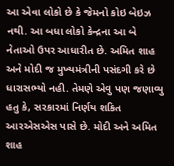આ એવા લોકો છે કે જેમનો કોઇ બેઇઝ નથી. આ બધા લોકો કેન્‍દ્રના આ બે નેતાઓ ઉપર આધારીત છે. અમિત શાહ અને મોદી જ મુખ્‍યમંત્રીની પસંદગી કરે છે ધારાસભ્‍યો નહી. તેમણે એવુ પણ જણાવ્‍યુ હતુ કે, સરકારમાં નિર્ણય શકિત આરએસએસ પાસે છે. મોદી અને અમિત શાહ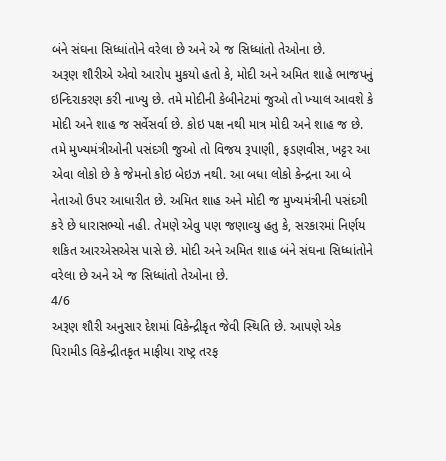બંને સંઘના સિધ્‍ધાંતોને વરેલા છે અને એ જ સિધ્‍ધાંતો તેઓના છે.
અરૂણ શૌરીએ એવો આરોપ મુકયો હતો કે, મોદી અને અમિત શાહે ભાજપનું ઇન્‍દિરાકરણ કરી નાખ્‍યુ છે. તમે મોદીની કેબીનેટમાં જુઓ તો ખ્‍યાલ આવશે કે મોદી અને શાહ જ સર્વેસર્વા છે. કોઇ પક્ષ નથી માત્ર મોદી અને શાહ જ છે. તમે મુખ્‍યમંત્રીઓની પસંદગી જુઓ તો વિજય રૂપાણી, ફડણવીસ, ખટ્ટર આ એવા લોકો છે કે જેમનો કોઇ બેઇઝ નથી. આ બધા લોકો કેન્‍દ્રના આ બે નેતાઓ ઉપર આધારીત છે. અમિત શાહ અને મોદી જ મુખ્‍યમંત્રીની પસંદગી કરે છે ધારાસભ્‍યો નહી. તેમણે એવુ પણ જણાવ્‍યુ હતુ કે, સરકારમાં નિર્ણય શકિત આરએસએસ પાસે છે. મોદી અને અમિત શાહ બંને સંઘના સિધ્‍ધાંતોને વરેલા છે અને એ જ સિધ્‍ધાંતો તેઓના છે.
4/6
અરૂણ શૌરી અનુસાર દેશમાં વિકેન્‍દ્રીકૃત જેવી સ્‍થિતિ છે. આપણે એક પિરામીડ વિકેન્‍દ્રીતકૃત માફીયા રાષ્‍ટ્ર તરફ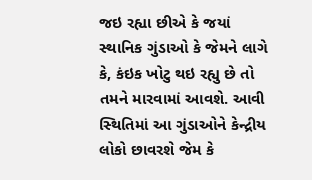જઇ રહ્યા છીએ કે જયાં સ્‍થાનિક ગુંડાઓ કે જેમને લાગે કે, કંઇક ખોટુ થઇ રહ્યુ છે તો તમને મારવામાં આવશે. આવી સ્‍થિતિમાં આ ગુંડાઓને કેન્‍દ્રીય લોકો છાવરશે જેમ કે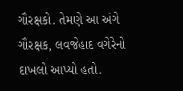ગૌરક્ષકો. તેમણે આ અંગે ગૌરક્ષક, લવજેહાદ વગેરેનો દાખલો આપ્‍યો હતો.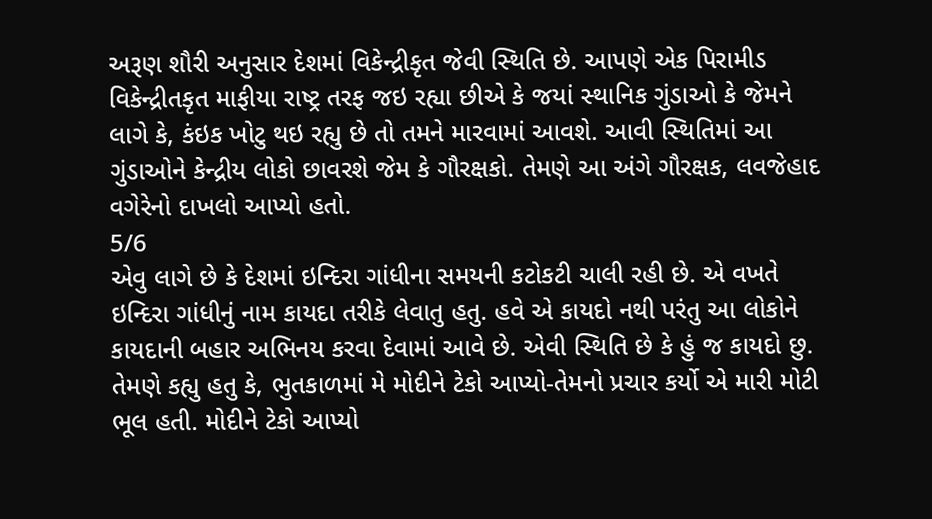અરૂણ શૌરી અનુસાર દેશમાં વિકેન્‍દ્રીકૃત જેવી સ્‍થિતિ છે. આપણે એક પિરામીડ વિકેન્‍દ્રીતકૃત માફીયા રાષ્‍ટ્ર તરફ જઇ રહ્યા છીએ કે જયાં સ્‍થાનિક ગુંડાઓ કે જેમને લાગે કે, કંઇક ખોટુ થઇ રહ્યુ છે તો તમને મારવામાં આવશે. આવી સ્‍થિતિમાં આ ગુંડાઓને કેન્‍દ્રીય લોકો છાવરશે જેમ કે ગૌરક્ષકો. તેમણે આ અંગે ગૌરક્ષક, લવજેહાદ વગેરેનો દાખલો આપ્‍યો હતો.
5/6
એવુ લાગે છે કે દેશમાં ઇન્‍દિરા ગાંધીના સમયની કટોકટી ચાલી રહી છે. એ વખતે ઇન્‍દિરા ગાંધીનું નામ કાયદા તરીકે લેવાતુ હતુ. હવે એ કાયદો નથી પરંતુ આ લોકોને કાયદાની બહાર અભિનય કરવા દેવામાં આવે છે. એવી સ્‍થિતિ છે કે હું જ કાયદો છુ. તેમણે કહ્યુ હતુ કે, ભુતકાળમાં મે મોદીને ટેકો આપ્‍યો-તેમનો પ્રચાર કર્યો એ મારી મોટી ભૂલ હતી. મોદીને ટેકો આપ્‍યો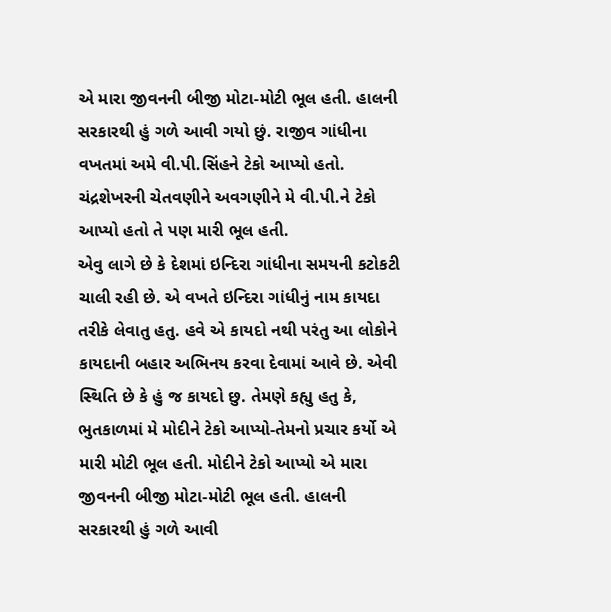એ મારા જીવનની બીજી મોટા-મોટી ભૂલ હતી. હાલની સરકારથી હું ગળે આવી ગયો છું. રાજીવ ગાંધીના વખતમાં અમે વી.પી.સિંહને ટેકો આપ્‍યો હતો. ચંદ્રશેખરની ચેતવણીને અવગણીને મે વી.પી.ને ટેકો આપ્‍યો હતો તે પણ મારી ભૂલ હતી.
એવુ લાગે છે કે દેશમાં ઇન્‍દિરા ગાંધીના સમયની કટોકટી ચાલી રહી છે. એ વખતે ઇન્‍દિરા ગાંધીનું નામ કાયદા તરીકે લેવાતુ હતુ. હવે એ કાયદો નથી પરંતુ આ લોકોને કાયદાની બહાર અભિનય કરવા દેવામાં આવે છે. એવી સ્‍થિતિ છે કે હું જ કાયદો છુ. તેમણે કહ્યુ હતુ કે, ભુતકાળમાં મે મોદીને ટેકો આપ્‍યો-તેમનો પ્રચાર કર્યો એ મારી મોટી ભૂલ હતી. મોદીને ટેકો આપ્‍યો એ મારા જીવનની બીજી મોટા-મોટી ભૂલ હતી. હાલની સરકારથી હું ગળે આવી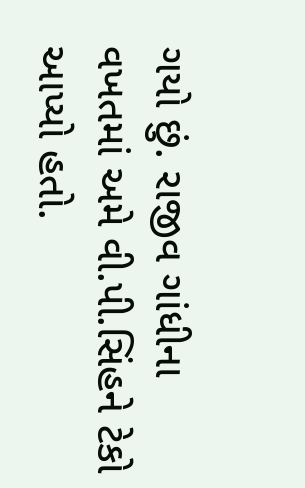ગયો છું. રાજીવ ગાંધીના વખતમાં અમે વી.પી.સિંહને ટેકો આપ્‍યો હતો.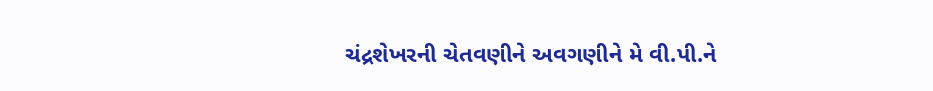ચંદ્રશેખરની ચેતવણીને અવગણીને મે વી.પી.ને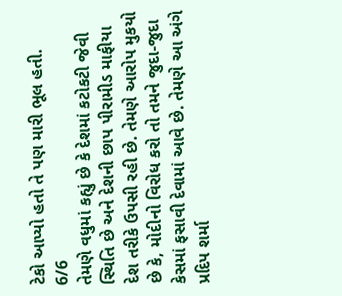ટેકો આપ્‍યો હતો તે પણ મારી ભૂલ હતી.
6/6
તેમણે વધુમાં કહ્યું છે કે દેશમાં કટોકટી જેવી સ્‍થિતિ છે અને દેશની છાપ પીરામીડ માફીયા દેશ તરીકે ઉપસી રહી છે. તેમણે આરોપ મુકયો છે કે, મોદીનો વિરોધ કરો તો તમને જુદા-જુદા કેસમાં ફસાવી દેવામાં આવે છે. તેમણે આ અંગે પ્રદિપ શર્મા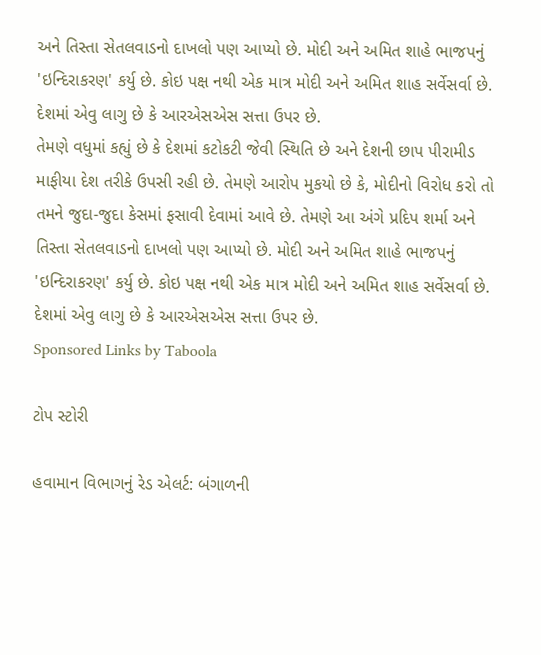અને તિસ્‍તા સેતલવાડનો દાખલો પણ આપ્‍યો છે. મોદી અને અમિત શાહે ભાજપનું 'ઇન્‍દિરાકરણ' કર્યુ છે. કોઇ પક્ષ નથી એક માત્ર મોદી અને અમિત શાહ સર્વેસર્વા છે. દેશમાં એવુ લાગુ છે કે આરએસએસ સત્તા ઉપર છે.
તેમણે વધુમાં કહ્યું છે કે દેશમાં કટોકટી જેવી સ્‍થિતિ છે અને દેશની છાપ પીરામીડ માફીયા દેશ તરીકે ઉપસી રહી છે. તેમણે આરોપ મુકયો છે કે, મોદીનો વિરોધ કરો તો તમને જુદા-જુદા કેસમાં ફસાવી દેવામાં આવે છે. તેમણે આ અંગે પ્રદિપ શર્મા અને તિસ્‍તા સેતલવાડનો દાખલો પણ આપ્‍યો છે. મોદી અને અમિત શાહે ભાજપનું 'ઇન્‍દિરાકરણ' કર્યુ છે. કોઇ પક્ષ નથી એક માત્ર મોદી અને અમિત શાહ સર્વેસર્વા છે. દેશમાં એવુ લાગુ છે કે આરએસએસ સત્તા ઉપર છે.
Sponsored Links by Taboola

ટોપ સ્ટોરી

હવામાન વિભાગનું રેડ એલર્ટ: બંગાળની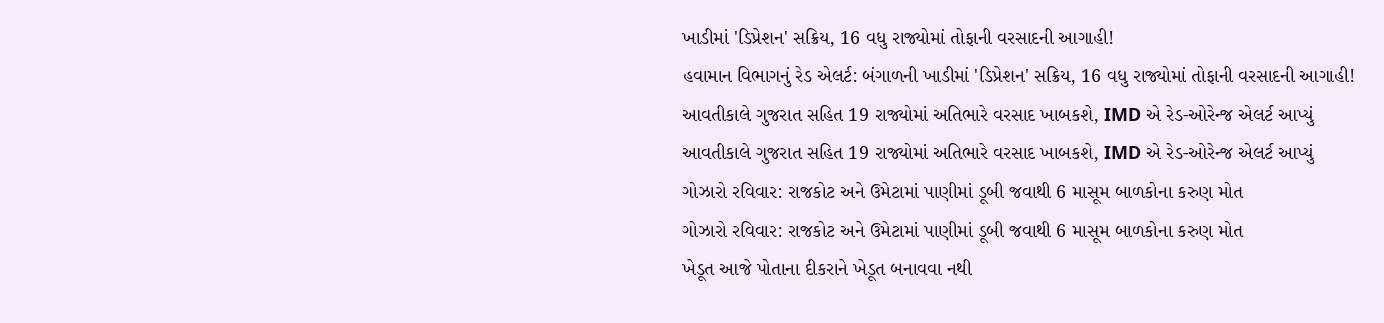ખાડીમાં 'ડિપ્રેશન' સક્રિય, 16 વધુ રાજ્યોમાં તોફાની વરસાદની આગાહી!
હવામાન વિભાગનું રેડ એલર્ટ: બંગાળની ખાડીમાં 'ડિપ્રેશન' સક્રિય, 16 વધુ રાજ્યોમાં તોફાની વરસાદની આગાહી!
આવતીકાલે ગુજરાત સહિત 19 રાજ્યોમાં અતિભારે વરસાદ ખાબકશે, IMD એ રેડ-ઓરેન્જ એલર્ટ આપ્યું
આવતીકાલે ગુજરાત સહિત 19 રાજ્યોમાં અતિભારે વરસાદ ખાબકશે, IMD એ રેડ-ઓરેન્જ એલર્ટ આપ્યું
ગોઝારો રવિવાર: રાજકોટ અને ઉમેટામાં પાણીમાં ડૂબી જવાથી 6 માસૂમ બાળકોના કરુણ મોત
ગોઝારો રવિવાર: રાજકોટ અને ઉમેટામાં પાણીમાં ડૂબી જવાથી 6 માસૂમ બાળકોના કરુણ મોત
ખેડૂત આજે પોતાના દીકરાને ખેડૂત બનાવવા નથી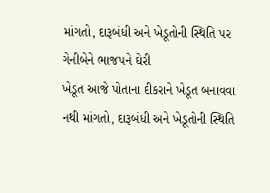માંગતો, દારૂબંધી અને ખેડૂતોની સ્થિતિ પર ગેનીબેને ભાજપને ઘેરી
ખેડૂત આજે પોતાના દીકરાને ખેડૂત બનાવવા નથી માંગતો, દારૂબંધી અને ખેડૂતોની સ્થિતિ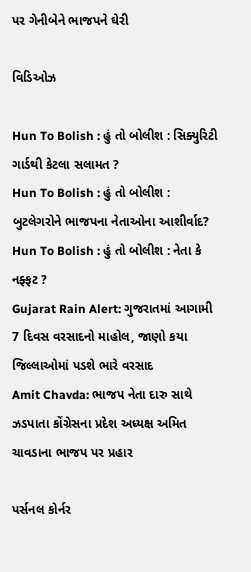પર ગેનીબેને ભાજપને ઘેરી

વિડિઓઝ

Hun To Bolish : હું તો બોલીશ : સિક્યુરિટી ગાર્ડથી કેટલા સલામત ?
Hun To Bolish : હું તો બોલીશ : બુટલેગરોને ભાજપના નેતાઓના આશીર્વાદ?
Hun To Bolish : હું તો બોલીશ : નેતા કે નફ્ફટ ?
Gujarat Rain Alert: ગુજરાતમાં આગામી 7 દિવસ વરસાદનો માહોલ, જાણો કયા જિલ્લાઓમાં પડશે ભારે વરસાદ
Amit Chavda: ભાજપ નેતા દારુ સાથે ઝડપાતા કોંગ્રેસના પ્રદેશ અધ્યક્ષ અમિત ચાવડાના ભાજપ પર પ્રહાર

પર્સનલ કોર્નર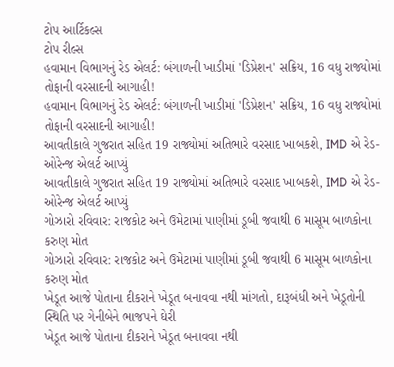ટોપ આર્ટિકલ્સ
ટોપ રીલ્સ
હવામાન વિભાગનું રેડ એલર્ટ: બંગાળની ખાડીમાં 'ડિપ્રેશન' સક્રિય, 16 વધુ રાજ્યોમાં તોફાની વરસાદની આગાહી!
હવામાન વિભાગનું રેડ એલર્ટ: બંગાળની ખાડીમાં 'ડિપ્રેશન' સક્રિય, 16 વધુ રાજ્યોમાં તોફાની વરસાદની આગાહી!
આવતીકાલે ગુજરાત સહિત 19 રાજ્યોમાં અતિભારે વરસાદ ખાબકશે, IMD એ રેડ-ઓરેન્જ એલર્ટ આપ્યું
આવતીકાલે ગુજરાત સહિત 19 રાજ્યોમાં અતિભારે વરસાદ ખાબકશે, IMD એ રેડ-ઓરેન્જ એલર્ટ આપ્યું
ગોઝારો રવિવાર: રાજકોટ અને ઉમેટામાં પાણીમાં ડૂબી જવાથી 6 માસૂમ બાળકોના કરુણ મોત
ગોઝારો રવિવાર: રાજકોટ અને ઉમેટામાં પાણીમાં ડૂબી જવાથી 6 માસૂમ બાળકોના કરુણ મોત
ખેડૂત આજે પોતાના દીકરાને ખેડૂત બનાવવા નથી માંગતો, દારૂબંધી અને ખેડૂતોની સ્થિતિ પર ગેનીબેને ભાજપને ઘેરી
ખેડૂત આજે પોતાના દીકરાને ખેડૂત બનાવવા નથી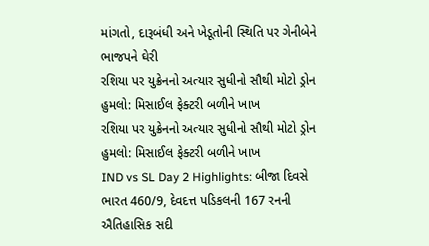માંગતો, દારૂબંધી અને ખેડૂતોની સ્થિતિ પર ગેનીબેને ભાજપને ઘેરી
રશિયા પર યુક્રેનનો અત્યાર સુધીનો સૌથી મોટો ડ્રોન હુમલો: મિસાઈલ ફેક્ટરી બળીને ખાખ
રશિયા પર યુક્રેનનો અત્યાર સુધીનો સૌથી મોટો ડ્રોન હુમલો: મિસાઈલ ફેક્ટરી બળીને ખાખ
IND vs SL Day 2 Highlights: બીજા દિવસે ભારત 460/9, દેવદત્ત પડિકલની 167 રનની ઐતિહાસિક સદી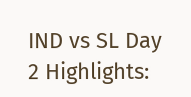IND vs SL Day 2 Highlights: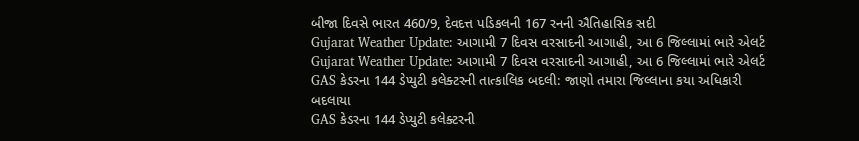બીજા દિવસે ભારત 460/9, દેવદત્ત પડિકલની 167 રનની ઐતિહાસિક સદી
Gujarat Weather Update: આગામી 7 દિવસ વરસાદની આગાહી, આ 6 જિલ્લામાં ભારે એલર્ટ
Gujarat Weather Update: આગામી 7 દિવસ વરસાદની આગાહી, આ 6 જિલ્લામાં ભારે એલર્ટ
GAS કેડરના 144 ડેપ્યુટી કલેક્ટરની તાત્કાલિક બદલી: જાણો તમારા જિલ્લાના કયા અધિકારી બદલાયા
GAS કેડરના 144 ડેપ્યુટી કલેક્ટરની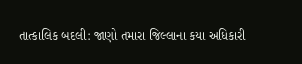તાત્કાલિક બદલી: જાણો તમારા જિલ્લાના કયા અધિકારી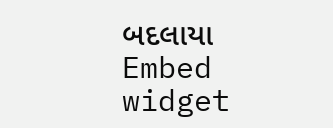બદલાયા
Embed widget